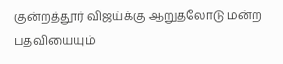குன்றத்தூர் விஜய்க்கு ஆறுதலோடு மன்ற பதவியையும்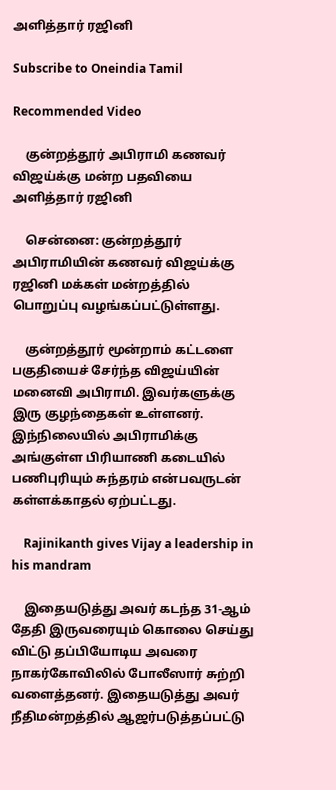அளித்தார் ரஜினி

Subscribe to Oneindia Tamil

Recommended Video

    குன்றத்தூர் அபிராமி கணவர் விஜய்க்கு மன்ற பதவியை அளித்தார் ரஜினி

    சென்னை: குன்றத்தூர் அபிராமியின் கணவர் விஜய்க்கு ரஜினி மக்கள் மன்றத்தில் பொறுப்பு வழங்கப்பட்டுள்ளது.

    குன்றத்தூர் மூன்றாம் கட்டளை பகுதியைச் சேர்ந்த விஜய்யின் மனைவி அபிராமி. இவர்களுக்கு இரு குழந்தைகள் உள்ளனர். இந்நிலையில் அபிராமிக்கு அங்குள்ள பிரியாணி கடையில் பணிபுரியும் சுந்தரம் என்பவருடன் கள்ளக்காதல் ஏற்பட்டது.

    Rajinikanth gives Vijay a leadership in his mandram

    இதையடுத்து அவர் கடந்த 31-ஆம் தேதி இருவரையும் கொலை செய்து விட்டு தப்பியோடிய அவரை நாகர்கோவிலில் போலீஸார் சுற்றி வளைத்தனர். இதையடுத்து அவர் நீதிமன்றத்தில் ஆஜர்படுத்தப்பட்டு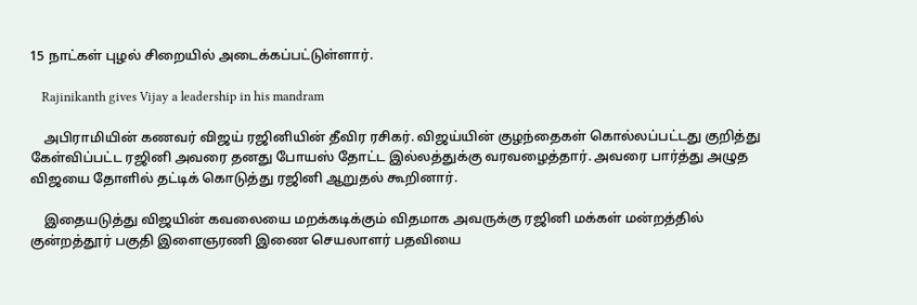15 நாட்கள் புழல் சிறையில் அடைக்கப்பட்டுள்ளார்.

    Rajinikanth gives Vijay a leadership in his mandram

    அபிராமியின் கணவர் விஜய் ரஜினியின் தீவிர ரசிகர். விஜய்யின் குழந்தைகள் கொல்லப்பட்டது குறித்து கேள்விப்பட்ட ரஜினி அவரை தனது போயஸ் தோட்ட இல்லத்துக்கு வரவழைத்தார். அவரை பார்த்து அழுத விஜயை தோளில் தட்டிக் கொடுத்து ரஜினி ஆறுதல் கூறினார்.

    இதையடுத்து விஜயின் கவலையை மறக்கடிக்கும் விதமாக அவருக்கு ரஜினி மக்கள் மன்றத்தில் குன்றத்தூர் பகுதி இளைஞரணி இணை செயலாளர் பதவியை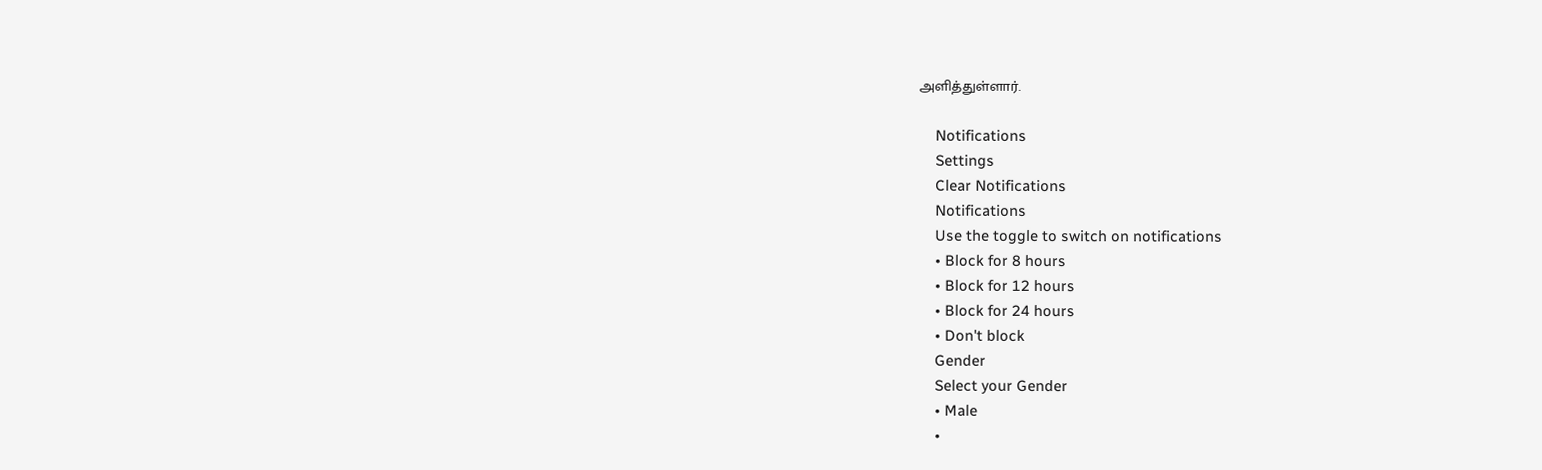அளித்துள்ளார்.

    Notifications
    Settings
    Clear Notifications
    Notifications
    Use the toggle to switch on notifications
    • Block for 8 hours
    • Block for 12 hours
    • Block for 24 hours
    • Don't block
    Gender
    Select your Gender
    • Male
    •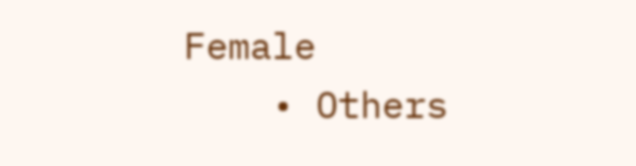Female
    • Others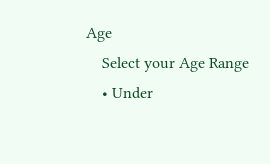Age
    Select your Age Range
    • Under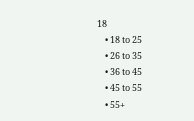18
    • 18 to 25
    • 26 to 35
    • 36 to 45
    • 45 to 55
    • 55+